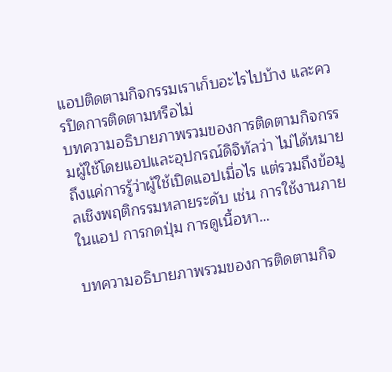แอปติดตามกิจกรรมเราเก็บอะไรไปบ้าง และควรปิดการติดตามหรือไม่
บทความอธิบายภาพรวมของการติดตามกิจกรรมผู้ใช้โดยแอปและอุปกรณ์ดิจิทัลว่า ไม่ได้หมายถึงแค่การรู้ว่าผู้ใช้เปิดแอปเมื่อไร แต่รวมถึงข้อมูลเชิงพฤติกรรมหลายระดับ เช่น การใช้งานภายในแอป การกดปุ่ม การดูเนื้อหา…

บทความอธิบายภาพรวมของการติดตามกิจ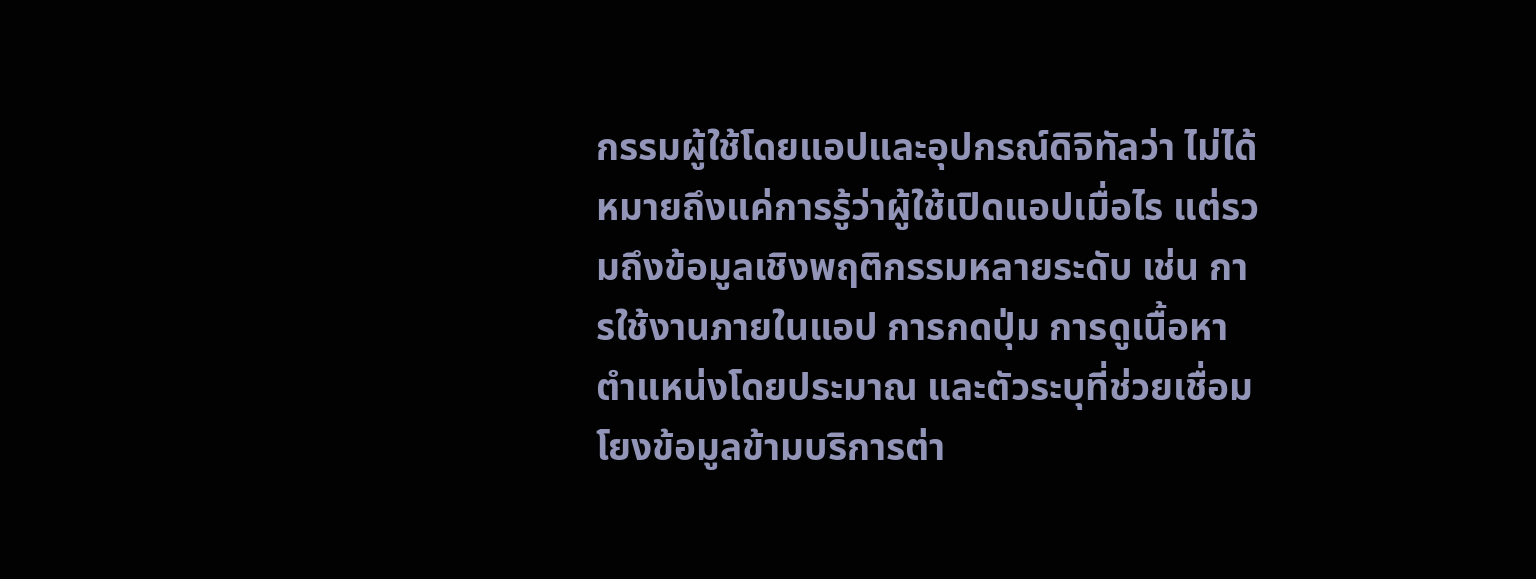กรรมผู้ใช้โดยแอปและอุปกรณ์ดิจิทัลว่า ไม่ได้หมายถึงแค่การรู้ว่าผู้ใช้เปิดแอปเมื่อไร แต่รวมถึงข้อมูลเชิงพฤติกรรมหลายระดับ เช่น การใช้งานภายในแอป การกดปุ่ม การดูเนื้อหา ตำแหน่งโดยประมาณ และตัวระบุที่ช่วยเชื่อมโยงข้อมูลข้ามบริการต่า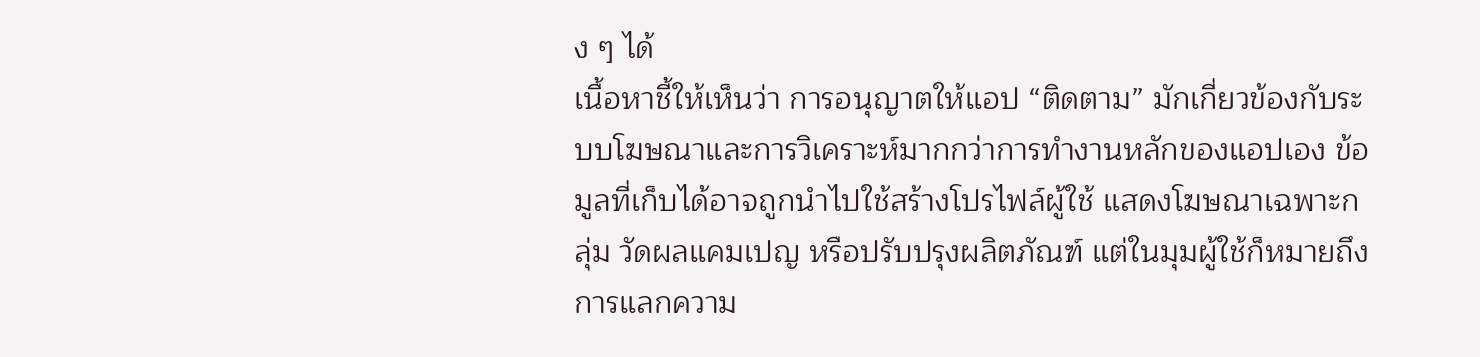ง ๆ ได้
เนื้อหาชี้ให้เห็นว่า การอนุญาตให้แอป “ติดตาม” มักเกี่ยวข้องกับระบบโฆษณาและการวิเคราะห์มากกว่าการทำงานหลักของแอปเอง ข้อมูลที่เก็บได้อาจถูกนำไปใช้สร้างโปรไฟล์ผู้ใช้ แสดงโฆษณาเฉพาะกลุ่ม วัดผลแคมเปญ หรือปรับปรุงผลิตภัณฑ์ แต่ในมุมผู้ใช้ก็หมายถึงการแลกความ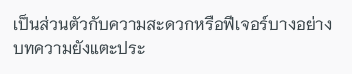เป็นส่วนตัวกับความสะดวกหรือฟีเจอร์บางอย่าง
บทความยังแตะประ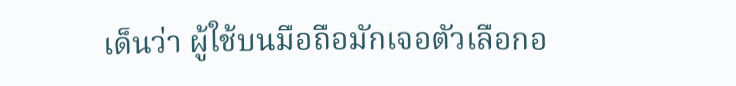เด็นว่า ผู้ใช้บนมือถือมักเจอตัวเลือกอ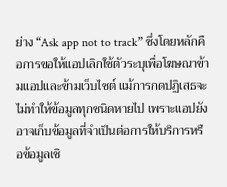ย่าง “Ask app not to track” ซึ่งโดยหลักคือการขอให้แอปเลิกใช้ตัวระบุเพื่อโฆษณาข้ามแอปและข้ามเว็บไซต์ แม้การกดปฏิเสธจะไม่ทำให้ข้อมูลทุกชนิดหายไป เพราะแอปยังอาจเก็บข้อมูลที่จำเป็นต่อการให้บริการหรือข้อมูลเชิ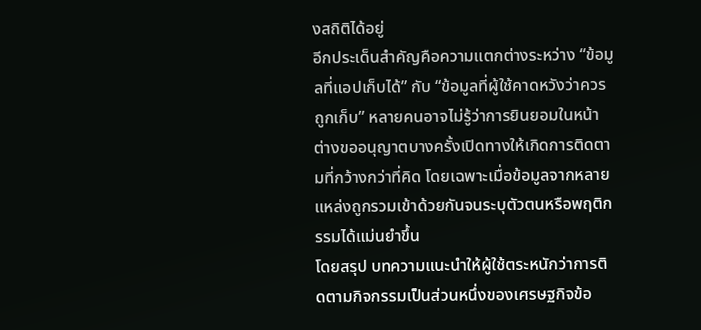งสถิติได้อยู่
อีกประเด็นสำคัญคือความแตกต่างระหว่าง “ข้อมูลที่แอปเก็บได้” กับ “ข้อมูลที่ผู้ใช้คาดหวังว่าควรถูกเก็บ” หลายคนอาจไม่รู้ว่าการยินยอมในหน้าต่างขออนุญาตบางครั้งเปิดทางให้เกิดการติดตามที่กว้างกว่าที่คิด โดยเฉพาะเมื่อข้อมูลจากหลายแหล่งถูกรวมเข้าด้วยกันจนระบุตัวตนหรือพฤติกรรมได้แม่นยำขึ้น
โดยสรุป บทความแนะนำให้ผู้ใช้ตระหนักว่าการติดตามกิจกรรมเป็นส่วนหนึ่งของเศรษฐกิจข้อ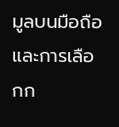มูลบนมือถือ และการเลือกก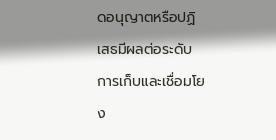ดอนุญาตหรือปฏิเสธมีผลต่อระดับการเก็บและเชื่อมโยง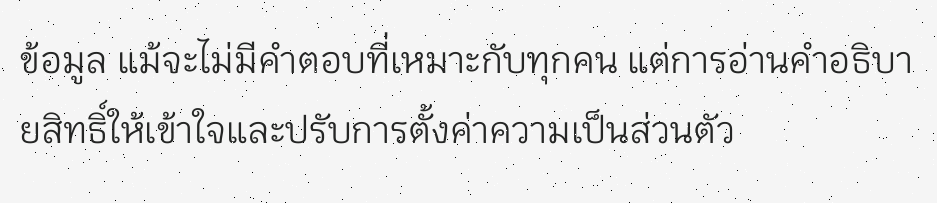ข้อมูล แม้จะไม่มีคำตอบที่เหมาะกับทุกคน แต่การอ่านคำอธิบายสิทธิ์ให้เข้าใจและปรับการตั้งค่าความเป็นส่วนตัว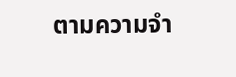ตามความจำ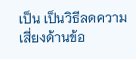เป็น เป็นวิธีลดความเสี่ยงด้านข้อ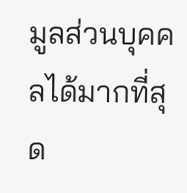มูลส่วนบุคคลได้มากที่สุด